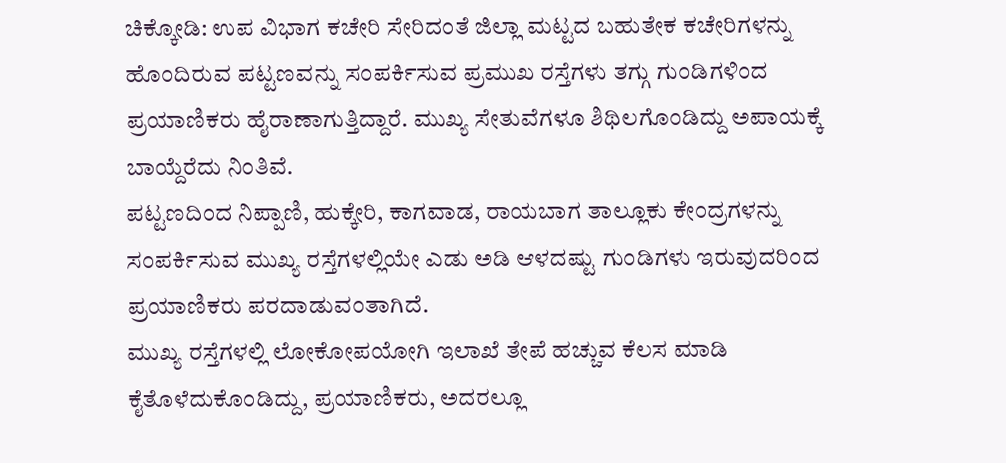ಚಿಕ್ಕೋಡಿ: ಉಪ ವಿಭಾಗ ಕಚೇರಿ ಸೇರಿದಂತೆ ಜಿಲ್ಲಾ ಮಟ್ಟದ ಬಹುತೇಕ ಕಚೇರಿಗಳನ್ನು ಹೊಂದಿರುವ ಪಟ್ಟಣವನ್ನು ಸಂಪರ್ಕಿಸುವ ಪ್ರಮುಖ ರಸ್ತೆಗಳು ತಗ್ಗು ಗುಂಡಿಗಳಿಂದ ಪ್ರಯಾಣಿಕರು ಹೈರಾಣಾಗುತ್ತಿದ್ದಾರೆ. ಮುಖ್ಯ ಸೇತುವೆಗಳೂ ಶಿಥಿಲಗೊಂಡಿದ್ದು ಅಪಾಯಕ್ಕೆ ಬಾಯ್ದೆರೆದು ನಿಂತಿವೆ.
ಪಟ್ಟಣದಿಂದ ನಿಪ್ಪಾಣಿ, ಹುಕ್ಕೇರಿ, ಕಾಗವಾಡ, ರಾಯಬಾಗ ತಾಲ್ಲೂಕು ಕೇಂದ್ರಗಳನ್ನು ಸಂಪರ್ಕಿಸುವ ಮುಖ್ಯ ರಸ್ತೆಗಳಲ್ಲಿಯೇ ಎಡು ಅಡಿ ಆಳದಷ್ಟು ಗುಂಡಿಗಳು ಇರುವುದರಿಂದ ಪ್ರಯಾಣಿಕರು ಪರದಾಡುವಂತಾಗಿದೆ.
ಮುಖ್ಯ ರಸ್ತೆಗಳಲ್ಲಿ ಲೋಕೋಪಯೋಗಿ ಇಲಾಖೆ ತೇಪೆ ಹಚ್ಚುವ ಕೆಲಸ ಮಾಡಿ ಕೈತೊಳೆದುಕೊಂಡಿದ್ದು, ಪ್ರಯಾಣಿಕರು, ಅದರಲ್ಲೂ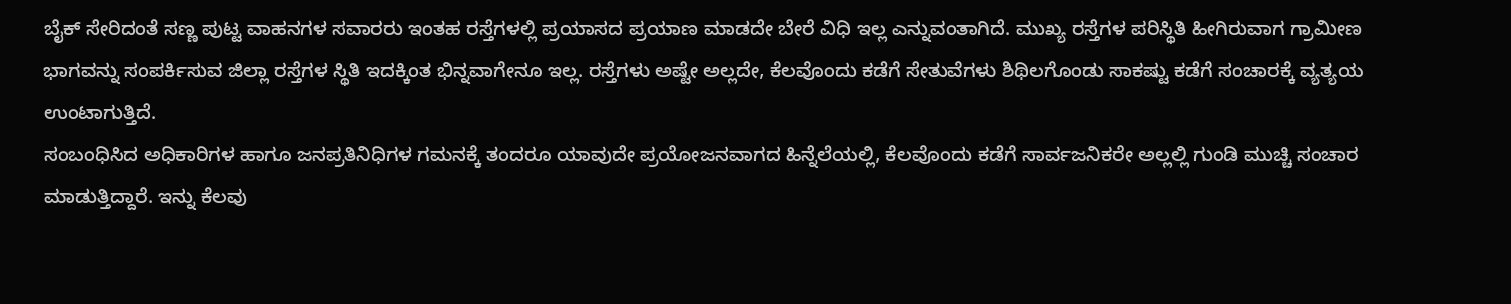ಬೈಕ್ ಸೇರಿದಂತೆ ಸಣ್ಣ ಪುಟ್ಟ ವಾಹನಗಳ ಸವಾರರು ಇಂತಹ ರಸ್ತೆಗಳಲ್ಲಿ ಪ್ರಯಾಸದ ಪ್ರಯಾಣ ಮಾಡದೇ ಬೇರೆ ವಿಧಿ ಇಲ್ಲ ಎನ್ನುವಂತಾಗಿದೆ. ಮುಖ್ಯ ರಸ್ತೆಗಳ ಪರಿಸ್ಥಿತಿ ಹೀಗಿರುವಾಗ ಗ್ರಾಮೀಣ ಭಾಗವನ್ನು ಸಂಪರ್ಕಿಸುವ ಜಿಲ್ಲಾ ರಸ್ತೆಗಳ ಸ್ಥಿತಿ ಇದಕ್ಕಿಂತ ಭಿನ್ನವಾಗೇನೂ ಇಲ್ಲ. ರಸ್ತೆಗಳು ಅಷ್ಟೇ ಅಲ್ಲದೇ, ಕೆಲವೊಂದು ಕಡೆಗೆ ಸೇತುವೆಗಳು ಶಿಥಿಲಗೊಂಡು ಸಾಕಷ್ಟು ಕಡೆಗೆ ಸಂಚಾರಕ್ಕೆ ವ್ಯತ್ಯಯ ಉಂಟಾಗುತ್ತಿದೆ.
ಸಂಬಂಧಿಸಿದ ಅಧಿಕಾರಿಗಳ ಹಾಗೂ ಜನಪ್ರತಿನಿಧಿಗಳ ಗಮನಕ್ಕೆ ತಂದರೂ ಯಾವುದೇ ಪ್ರಯೋಜನವಾಗದ ಹಿನ್ನೆಲೆಯಲ್ಲಿ, ಕೆಲವೊಂದು ಕಡೆಗೆ ಸಾರ್ವಜನಿಕರೇ ಅಲ್ಲಲ್ಲಿ ಗುಂಡಿ ಮುಚ್ಚಿ ಸಂಚಾರ ಮಾಡುತ್ತಿದ್ದಾರೆ. ಇನ್ನು ಕೆಲವು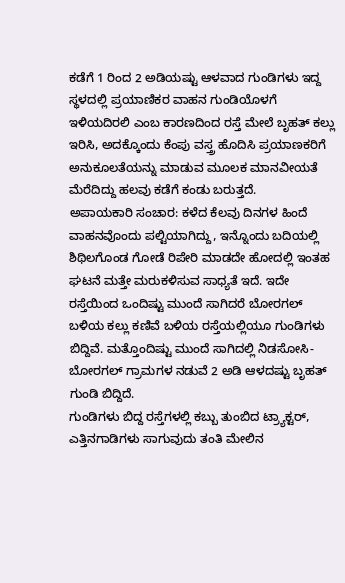ಕಡೆಗೆ 1 ರಿಂದ 2 ಅಡಿಯಷ್ಟು ಆಳವಾದ ಗುಂಡಿಗಳು ಇದ್ದ ಸ್ಥಳದಲ್ಲಿ ಪ್ರಯಾಣಿಕರ ವಾಹನ ಗುಂಡಿಯೊಳಗೆ ಇಳಿಯದಿರಲಿ ಎಂಬ ಕಾರಣದಿಂದ ರಸ್ತೆ ಮೇಲೆ ಬೃಹತ್ ಕಲ್ಲು ಇರಿಸಿ, ಅದಕ್ಕೊಂದು ಕೆಂಪು ವಸ್ತ್ರ ಹೊದಿಸಿ ಪ್ರಯಾಣಕರಿಗೆ ಅನುಕೂಲತೆಯನ್ನು ಮಾಡುವ ಮೂಲಕ ಮಾನವೀಯತೆ ಮೆರೆದಿದ್ದು ಹಲವು ಕಡೆಗೆ ಕಂಡು ಬರುತ್ತದೆ.
ಅಪಾಯಕಾರಿ ಸಂಚಾರ: ಕಳೆದ ಕೆಲವು ದಿನಗಳ ಹಿಂದೆ ವಾಹನವೊಂದು ಪಲ್ಟಿಯಾಗಿದ್ದು, ಇನ್ನೊಂದು ಬದಿಯಲ್ಲಿ ಶಿಥಿಲಗೊಂಡ ಗೋಡೆ ರಿಪೇರಿ ಮಾಡದೇ ಹೋದಲ್ಲಿ ಇಂತಹ ಘಟನೆ ಮತ್ತೇ ಮರುಕಳಿಸುವ ಸಾಧ್ಯತೆ ಇದೆ. ಇದೇ ರಸ್ತೆಯಿಂದ ಒಂದಿಷ್ಟು ಮುಂದೆ ಸಾಗಿದರೆ ಬೋರಗಲ್ ಬಳಿಯ ಕಲ್ಲು ಕಣಿವೆ ಬಳಿಯ ರಸ್ತೆಯಲ್ಲಿಯೂ ಗುಂಡಿಗಳು ಬಿದ್ದಿವೆ. ಮತ್ತೊಂದಿಷ್ಟು ಮುಂದೆ ಸಾಗಿದಲ್ಲಿ ನಿಡಸೋಸಿ-ಬೋರಗಲ್ ಗ್ರಾಮಗಳ ನಡುವೆ 2 ಅಡಿ ಆಳದಷ್ಟು ಬೃಹತ್ ಗುಂಡಿ ಬಿದ್ದಿದೆ.
ಗುಂಡಿಗಳು ಬಿದ್ದ ರಸ್ತೆಗಳಲ್ಲಿ ಕಬ್ಬು ತುಂಬಿದ ಟ್ರ್ಯಾಕ್ಟರ್, ಎತ್ತಿನಗಾಡಿಗಳು ಸಾಗುವುದು ತಂತಿ ಮೇಲಿನ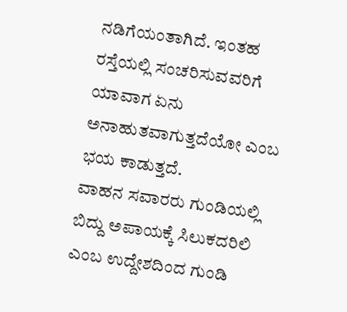ನಡಿಗೆಯಂತಾಗಿದೆ. ಇಂತಹ ರಸ್ತೆಯಲ್ಲಿ ಸಂಚರಿಸುವವರಿಗೆ ಯಾವಾಗ ಏನು ಅನಾಹುತವಾಗುತ್ತದೆಯೋ ಎಂಬ ಭಯ ಕಾಡುತ್ತದೆ.
ವಾಹನ ಸವಾರರು ಗುಂಡಿಯಲ್ಲಿ ಬಿದ್ದು ಅಪಾಯಕ್ಕೆ ಸಿಲುಕದರಿಲಿ ಎಂಬ ಉದ್ದೇಶದಿಂದ ಗುಂಡಿ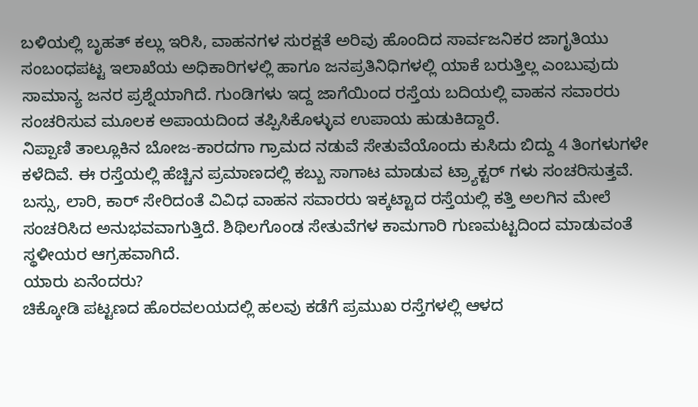ಬಳಿಯಲ್ಲಿ ಬೃಹತ್ ಕಲ್ಲು ಇರಿಸಿ, ವಾಹನಗಳ ಸುರಕ್ಷತೆ ಅರಿವು ಹೊಂದಿದ ಸಾರ್ವಜನಿಕರ ಜಾಗೃತಿಯು ಸಂಬಂಧಪಟ್ಟ ಇಲಾಖೆಯ ಅಧಿಕಾರಿಗಳಲ್ಲಿ ಹಾಗೂ ಜನಪ್ರತಿನಿಧಿಗಳಲ್ಲಿ ಯಾಕೆ ಬರುತ್ತಿಲ್ಲ ಎಂಬುವುದು ಸಾಮಾನ್ಯ ಜನರ ಪ್ರಶ್ನೆಯಾಗಿದೆ. ಗುಂಡಿಗಳು ಇದ್ದ ಜಾಗೆಯಿಂದ ರಸ್ತೆಯ ಬದಿಯಲ್ಲಿ ವಾಹನ ಸವಾರರು ಸಂಚರಿಸುವ ಮೂಲಕ ಅಪಾಯದಿಂದ ತಪ್ಪಿಸಿಕೊಳ್ಳುವ ಉಪಾಯ ಹುಡುಕಿದ್ದಾರೆ.
ನಿಪ್ಪಾಣಿ ತಾಲ್ಲೂಕಿನ ಬೋಜ-ಕಾರದಗಾ ಗ್ರಾಮದ ನಡುವೆ ಸೇತುವೆಯೊಂದು ಕುಸಿದು ಬಿದ್ದು 4 ತಿಂಗಳುಗಳೇ ಕಳೆದಿವೆ. ಈ ರಸ್ತೆಯಲ್ಲಿ ಹೆಚ್ಚಿನ ಪ್ರಮಾಣದಲ್ಲಿ ಕಬ್ಬು ಸಾಗಾಟ ಮಾಡುವ ಟ್ರ್ಯಾಕ್ಟರ್ ಗಳು ಸಂಚರಿಸುತ್ತವೆ. ಬಸ್ಸು, ಲಾರಿ, ಕಾರ್ ಸೇರಿದಂತೆ ವಿವಿಧ ವಾಹನ ಸವಾರರು ಇಕ್ಕಟ್ಟಾದ ರಸ್ತೆಯಲ್ಲಿ ಕತ್ತಿ ಅಲಗಿನ ಮೇಲೆ ಸಂಚರಿಸಿದ ಅನುಭವವಾಗುತ್ತಿದೆ. ಶಿಥಿಲಗೊಂಡ ಸೇತುವೆಗಳ ಕಾಮಗಾರಿ ಗುಣಮಟ್ಟದಿಂದ ಮಾಡುವಂತೆ ಸ್ಥಳೀಯರ ಆಗ್ರಹವಾಗಿದೆ.
ಯಾರು ಏನೆಂದರು?
ಚಿಕ್ಕೋಡಿ ಪಟ್ಟಣದ ಹೊರವಲಯದಲ್ಲಿ ಹಲವು ಕಡೆಗೆ ಪ್ರಮುಖ ರಸ್ತೆಗಳಲ್ಲಿ ಆಳದ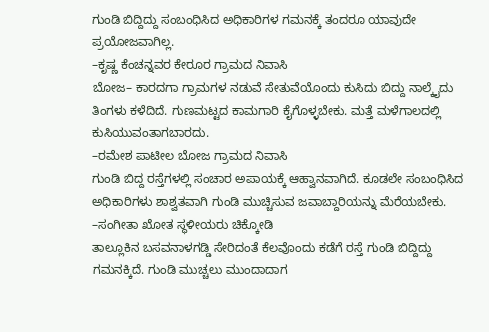ಗುಂಡಿ ಬಿದ್ದಿದ್ದು ಸಂಬಂಧಿಸಿದ ಅಧಿಕಾರಿಗಳ ಗಮನಕ್ಕೆ ತಂದರೂ ಯಾವುದೇ ಪ್ರಯೋಜವಾಗಿಲ್ಲ.
–ಕೃಷ್ಣ ಕೆಂಚನ್ನವರ ಕೇರೂರ ಗ್ರಾಮದ ನಿವಾಸಿ
ಬೋಜ– ಕಾರದಗಾ ಗ್ರಾಮಗಳ ನಡುವೆ ಸೇತುವೆಯೊಂದು ಕುಸಿದು ಬಿದ್ದು ನಾಲ್ಕೈದು ತಿಂಗಳು ಕಳೆದಿದೆ. ಗುಣಮಟ್ಟದ ಕಾಮಗಾರಿ ಕೈಗೊಳ್ಳಬೇಕು. ಮತ್ತೆ ಮಳೆಗಾಲದಲ್ಲಿ ಕುಸಿಯುವಂತಾಗಬಾರದು.
–ರಮೇಶ ಪಾಟೀಲ ಬೋಜ ಗ್ರಾಮದ ನಿವಾಸಿ
ಗುಂಡಿ ಬಿದ್ದ ರಸ್ತೆಗಳಲ್ಲಿ ಸಂಚಾರ ಅಪಾಯಕ್ಕೆ ಆಹ್ವಾನವಾಗಿದೆ. ಕೂಡಲೇ ಸಂಬಂಧಿಸಿದ ಅಧಿಕಾರಿಗಳು ಶಾಶ್ವತವಾಗಿ ಗುಂಡಿ ಮುಚ್ಚಿಸುವ ಜವಾಬ್ದಾರಿಯನ್ನು ಮೆರೆಯಬೇಕು.
–ಸಂಗೀತಾ ಖೋತ ಸ್ಥಳೀಯರು ಚಿಕ್ಕೋಡಿ
ತಾಲ್ಲೂಕಿನ ಬಸವನಾಳಗಡ್ಡಿ ಸೇರಿದಂತೆ ಕೆಲವೊಂದು ಕಡೆಗೆ ರಸ್ತೆ ಗುಂಡಿ ಬಿದ್ದಿದ್ದು ಗಮನಕ್ಕಿದೆ. ಗುಂಡಿ ಮುಚ್ಚಲು ಮುಂದಾದಾಗ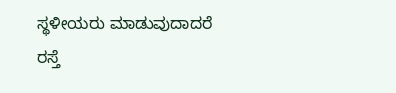ಸ್ಥಳೀಯರು ಮಾಡುವುದಾದರೆ ರಸ್ತೆ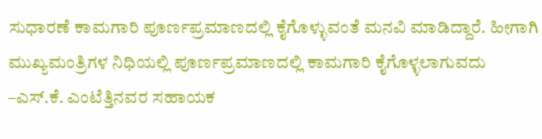ಸುಧಾರಣೆ ಕಾಮಗಾರಿ ಪೂರ್ಣಪ್ರಮಾಣದಲ್ಲಿ ಕೈಗೊಳ್ಳುವಂತೆ ಮನವಿ ಮಾಡಿದ್ದಾರೆ. ಹೀಗಾಗಿ ಮುಖ್ಯಮಂತ್ರಿಗಳ ನಿಧಿಯಲ್ಲಿ ಪೂರ್ಣಪ್ರಮಾಣದಲ್ಲಿ ಕಾಮಗಾರಿ ಕೈಗೊಳ್ಳಲಾಗುವದು
–ಎಸ್.ಕೆ. ಎಂಟೆತ್ತಿನವರ ಸಹಾಯಕ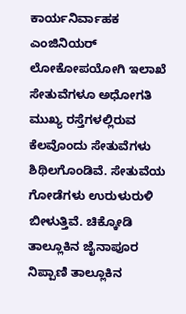ಕಾರ್ಯನಿರ್ವಾಹಕ ಎಂಜಿನಿಯರ್ ಲೋಕೋಪಯೋಗಿ ಇಲಾಖೆ
ಸೇತುವೆಗಳೂ ಅಧೋಗತಿ
ಮುಖ್ಯ ರಸ್ತೆಗಳಲ್ಲಿರುವ ಕೆಲವೊಂದು ಸೇತುವೆಗಳು ಶಿಥಿಲಗೊಂಡಿವೆ. ಸೇತುವೆಯ ಗೋಡೆಗಳು ಉರುಳುರುಳಿ ಬೀಳುತ್ತಿವೆ. ಚಿಕ್ಕೋಡಿ ತಾಲ್ಲೂಕಿನ ಜೈನಾಪೂರ ನಿಪ್ಪಾಣಿ ತಾಲ್ಲೂಕಿನ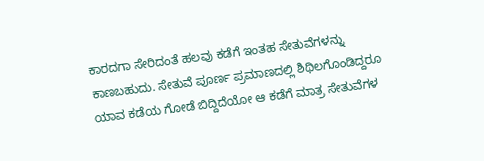ಕಾರದಗಾ ಸೇರಿದಂತೆ ಹಲವು ಕಡೆಗೆ ಇಂತಹ ಸೇತುವೆಗಳನ್ನು ಕಾಣಬಹುದು. ಸೇತುವೆ ಪೂರ್ಣ ಪ್ರಮಾಣದಲ್ಲಿ ಶಿಥಿಲಗೊಂಡಿದ್ದರೂ ಯಾವ ಕಡೆಯ ಗೋಡೆ ಬಿದ್ದಿದೆಯೋ ಆ ಕಡೆಗೆ ಮಾತ್ರ ಸೇತುವೆಗಳ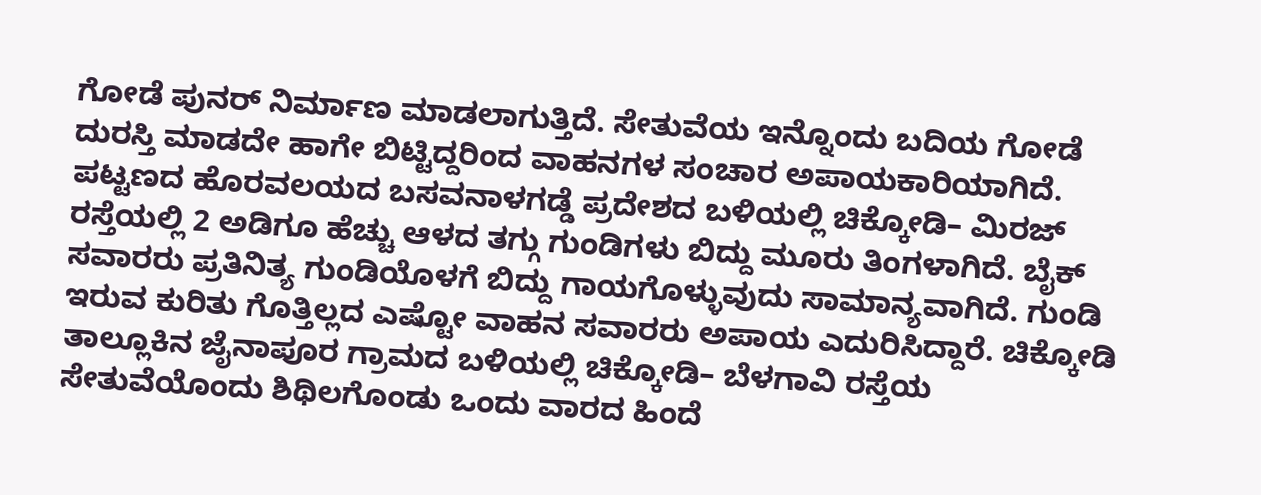ಗೋಡೆ ಪುನರ್ ನಿರ್ಮಾಣ ಮಾಡಲಾಗುತ್ತಿದೆ. ಸೇತುವೆಯ ಇನ್ನೊಂದು ಬದಿಯ ಗೋಡೆ ದುರಸ್ತಿ ಮಾಡದೇ ಹಾಗೇ ಬಿಟ್ಟಿದ್ದರಿಂದ ವಾಹನಗಳ ಸಂಚಾರ ಅಪಾಯಕಾರಿಯಾಗಿದೆ. ಪಟ್ಟಣದ ಹೊರವಲಯದ ಬಸವನಾಳಗಡ್ಡೆ ಪ್ರದೇಶದ ಬಳಿಯಲ್ಲಿ ಚಿಕ್ಕೋಡಿ– ಮಿರಜ್ ರಸ್ತೆಯಲ್ಲಿ 2 ಅಡಿಗೂ ಹೆಚ್ಚು ಆಳದ ತಗ್ಗು ಗುಂಡಿಗಳು ಬಿದ್ದು ಮೂರು ತಿಂಗಳಾಗಿದೆ. ಬೈಕ್ ಸವಾರರು ಪ್ರತಿನಿತ್ಯ ಗುಂಡಿಯೊಳಗೆ ಬಿದ್ದು ಗಾಯಗೊಳ್ಳುವುದು ಸಾಮಾನ್ಯವಾಗಿದೆ. ಗುಂಡಿ ಇರುವ ಕುರಿತು ಗೊತ್ತಿಲ್ಲದ ಎಷ್ಟೋ ವಾಹನ ಸವಾರರು ಅಪಾಯ ಎದುರಿಸಿದ್ದಾರೆ. ಚಿಕ್ಕೋಡಿ ತಾಲ್ಲೂಕಿನ ಜೈನಾಪೂರ ಗ್ರಾಮದ ಬಳಿಯಲ್ಲಿ ಚಿಕ್ಕೋಡಿ– ಬೆಳಗಾವಿ ರಸ್ತೆಯ ಸೇತುವೆಯೊಂದು ಶಿಥಿಲಗೊಂಡು ಒಂದು ವಾರದ ಹಿಂದೆ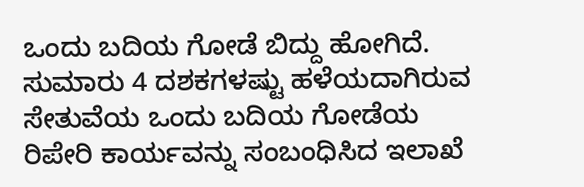ಒಂದು ಬದಿಯ ಗೋಡೆ ಬಿದ್ದು ಹೋಗಿದೆ. ಸುಮಾರು 4 ದಶಕಗಳಷ್ಟು ಹಳೆಯದಾಗಿರುವ ಸೇತುವೆಯ ಒಂದು ಬದಿಯ ಗೋಡೆಯ ರಿಪೇರಿ ಕಾರ್ಯವನ್ನು ಸಂಬಂಧಿಸಿದ ಇಲಾಖೆ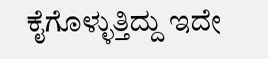ಕೈಗೊಳ್ಳುತ್ತಿದ್ದು ಇದೇ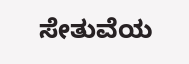ಸೇತುವೆಯ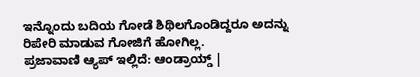ಇನ್ನೊಂದು ಬದಿಯ ಗೋಡೆ ಶಿಥಿಲಗೊಂಡಿದ್ದರೂ ಅದನ್ನು ರಿಪೇರಿ ಮಾಡುವ ಗೋಜಿಗೆ ಹೋಗಿಲ್ಲ.
ಪ್ರಜಾವಾಣಿ ಆ್ಯಪ್ ಇಲ್ಲಿದೆ: ಆಂಡ್ರಾಯ್ಡ್ |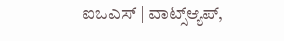ಐಒಎಸ್ | ವಾಟ್ಸ್ಆ್ಯಪ್,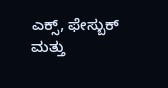ಎಕ್ಸ್, ಫೇಸ್ಬುಕ್ ಮತ್ತು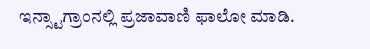ಇನ್ಸ್ಟಾಗ್ರಾಂನಲ್ಲಿ ಪ್ರಜಾವಾಣಿ ಫಾಲೋ ಮಾಡಿ.